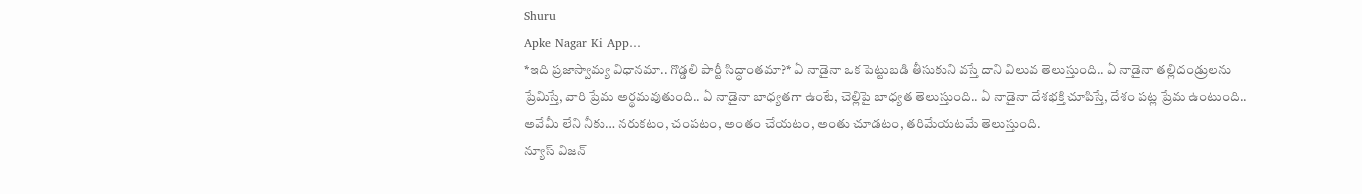Shuru
Apke Nagar Ki App…
*ఇది ప్రజాస్వామ్య విధానమా.. గొడ్డలి పార్టీ సిద్ధాంతమా?* ఏ నాడైనా ఒక పెట్టుబడి తీసుకుని వస్తే దాని విలువ తెలుస్తుంది.. ఏ నాడైనా తల్లిదండ్రులను ప్రేమిస్తే, వారి ప్రేమ అర్థమవుతుంది.. ఏ నాడైనా బాధ్యతగా ఉంటే, చెల్లిపై బాధ్యత తెలుస్తుంది.. ఏ నాడైనా దేశభక్తి చూపిస్తే, దేశం పట్ల ప్రేమ ఉంటుంది.. అవేమీ లేని నీకు… నరుకటం, చంపటం, అంతం చేయటం, అంతు చూడటం, తరిమేయటమే తెలుస్తుంది.
న్యూస్ విజన్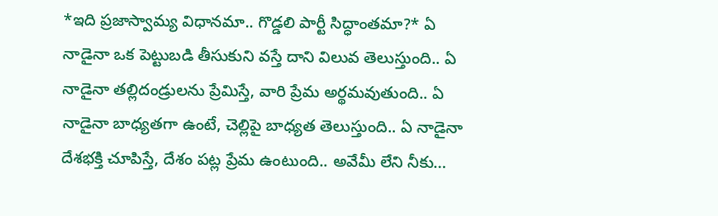*ఇది ప్రజాస్వామ్య విధానమా.. గొడ్డలి పార్టీ సిద్ధాంతమా?* ఏ నాడైనా ఒక పెట్టుబడి తీసుకుని వస్తే దాని విలువ తెలుస్తుంది.. ఏ నాడైనా తల్లిదండ్రులను ప్రేమిస్తే, వారి ప్రేమ అర్థమవుతుంది.. ఏ నాడైనా బాధ్యతగా ఉంటే, చెల్లిపై బాధ్యత తెలుస్తుంది.. ఏ నాడైనా దేశభక్తి చూపిస్తే, దేశం పట్ల ప్రేమ ఉంటుంది.. అవేమీ లేని నీకు…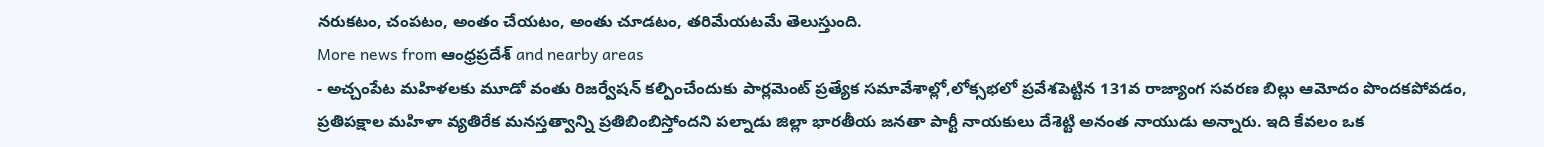నరుకటం, చంపటం, అంతం చేయటం, అంతు చూడటం, తరిమేయటమే తెలుస్తుంది.
More news from ఆంధ్రప్రదేశ్ and nearby areas
- అచ్చంపేట మహిళలకు మూడో వంతు రిజర్వేషన్ కల్పించేందుకు పార్లమెంట్ ప్రత్యేక సమావేశాల్లో,లోక్సభలో ప్రవేశపెట్టిన 131వ రాజ్యాంగ సవరణ బిల్లు ఆమోదం పొందకపోవడం, ప్రతిపక్షాల మహిళా వ్యతిరేక మనస్తత్వాన్ని ప్రతిబింబిస్తోందని పల్నాడు జిల్లా భారతీయ జనతా పార్టీ నాయకులు దేశెట్టి అనంత నాయుడు అన్నారు. ఇది కేవలం ఒక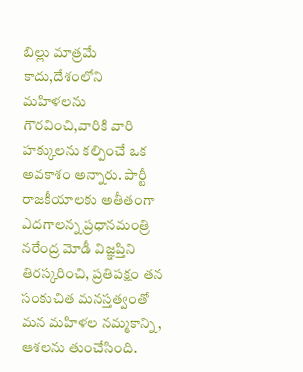బిల్లు మాత్రమే కాదు,దేశంలోని మహిళలను గౌరవించి,వారికి వారి హక్కులను కల్పించే ఒక అవకాశం అన్నారు. పార్టీ రాజకీయాలకు అతీతంగా ఎదగాలన్న ప్రధానమంత్రి నరేంద్ర మోడీ విజ్ఞప్తిని తిరస్కరించి, ప్రతిపక్షం తన సంకుచిత మనస్తత్వంతో మన మహిళల నమ్మకాన్ని, ఆశలను తుంచేసింది.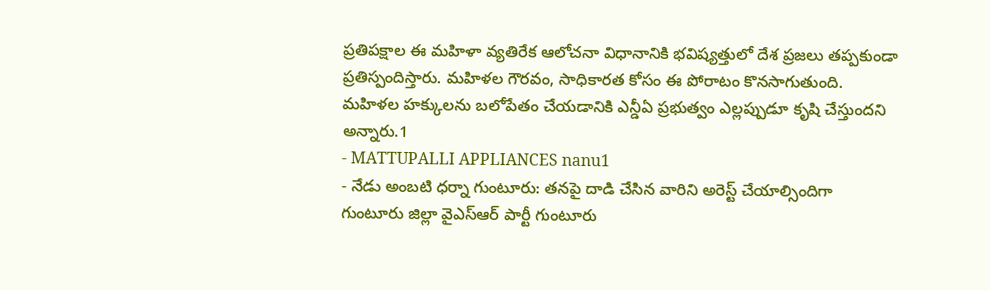ప్రతిపక్షాల ఈ మహిళా వ్యతిరేక ఆలోచనా విధానానికి భవిష్యత్తులో దేశ ప్రజలు తప్పకుండా ప్రతిస్పందిస్తారు. మహిళల గౌరవం, సాధికారత కోసం ఈ పోరాటం కొనసాగుతుంది. మహిళల హక్కులను బలోపేతం చేయడానికి ఎన్డీఏ ప్రభుత్వం ఎల్లప్పుడూ కృషి చేస్తుందని అన్నారు.1
- MATTUPALLI APPLIANCES nanu1
- నేడు అంబటి ధర్నా గుంటూరు: తనపై దాడి చేసిన వారిని అరెస్ట్ చేయాల్సిందిగా గుంటూరు జిల్లా వైఎస్ఆర్ పార్టీ గుంటూరు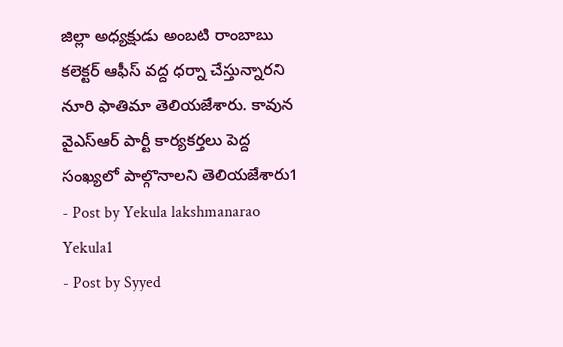జిల్లా అధ్యక్షుడు అంబటి రాంబాబు కలెక్టర్ ఆఫీస్ వద్ద ధర్నా చేస్తున్నారని నూరి ఫాతిమా తెలియజేశారు. కావున వైఎస్ఆర్ పార్టీ కార్యకర్తలు పెద్ద సంఖ్యలో పాల్గొనాలని తెలియజేశారు1
- Post by Yekula lakshmanarao Yekula1
- Post by Syyed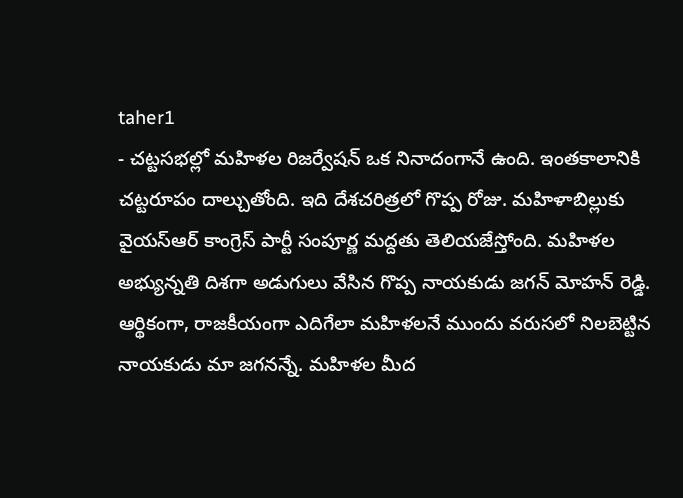taher1
- చట్టసభల్లో మహిళల రిజర్వేషన్ ఒక నినాదంగానే ఉంది. ఇంతకాలానికి చట్టరూపం దాల్చుతోంది. ఇది దేశచరిత్రలో గొప్ప రోజు. మహిళాబిల్లుకు వైయస్ఆర్ కాంగ్రెస్ పార్టీ సంపూర్ణ మద్దతు తెలియజేస్తోంది. మహిళల అభ్యున్నతి దిశగా అడుగులు వేసిన గొప్ప నాయకుడు జగన్ మోహన్ రెడ్డి. ఆర్థికంగా, రాజకీయంగా ఎదిగేలా మహిళలనే ముందు వరుసలో నిలబెట్టిన నాయకుడు మా జగనన్నే. మహిళల మీద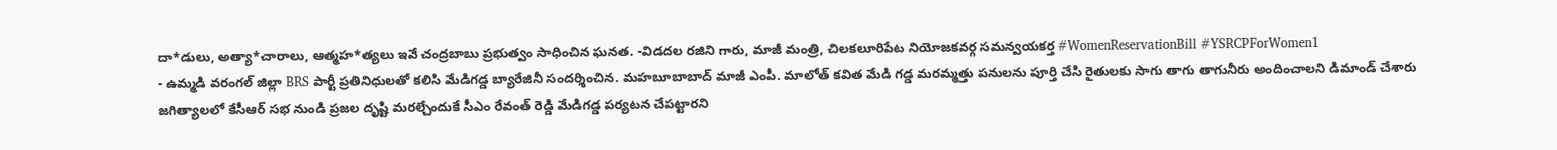దా*డులు, అత్యా*చారాలు, ఆత్మహ*త్యలు ఇవే చంద్రబాబు ప్రభుత్వం సాధించిన ఘనత. -విడదల రజిని గారు, మాజీ మంత్రి, చిలకలూరిపేట నియోజకవర్గ సమన్వయకర్త #WomenReservationBill #YSRCPForWomen1
- ఉమ్మడి వరంగల్ జిల్లా BRS పార్టీ ప్రతినిధులతో కలిసి మేడిగడ్డ బ్యారేజినీ సందర్శించిన. మహబూబాబాద్ మాజీ ఎంపీ. మాలోత్ కవిత మేడి గడ్డ మరమ్మత్తు పనులను పూర్తి చేసి రైతులకు సాగు తాగు తాగునీరు అందించాలని డిమాండ్ చేశారు జగిత్యాలలో కేసీఆర్ సభ నుండి ప్రజల దృష్టి మరల్చేందుకే సీఎం రేవంత్ రెడ్డి మేడిగడ్డ పర్యటన చేపట్టారని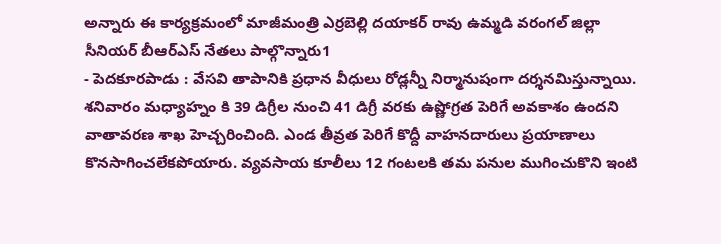అన్నారు ఈ కార్యక్రమంలో మాజీమంత్రి ఎర్రబెల్లి దయాకర్ రావు ఉమ్మడి వరంగల్ జిల్లా సీనియర్ బీఆర్ఎస్ నేతలు పాల్గొన్నారు1
- పెదకూరపాడు : వేసవి తాపానికి ప్రధాన వీధులు రోడ్లన్నీ నిర్మానుషంగా దర్శనమిస్తున్నాయి. శనివారం మధ్యాహ్నం కి 39 డిగ్రీల నుంచి 41 డిగ్రీ వరకు ఉష్ణోగ్రత పెరిగే అవకాశం ఉందని వాతావరణ శాఖ హెచ్చరించింది. ఎండ తీవ్రత పెరిగే కొద్దీ వాహనదారులు ప్రయాణాలు కొనసాగించలేకపోయారు. వ్యవసాయ కూలీలు 12 గంటలకి తమ పనుల ముగించుకొని ఇంటి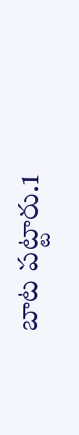బాట పట్టారు.1